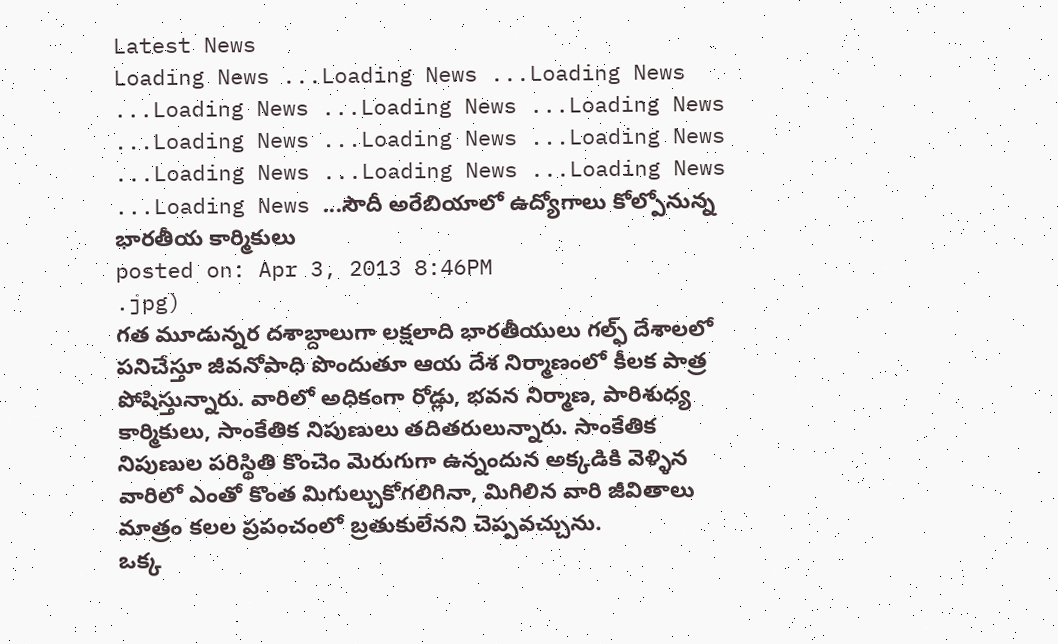Latest News
Loading News ...Loading News ...Loading News ...Loading News ...Loading News ...Loading News ...Loading News ...Loading News ...Loading News ...Loading News ...Loading News ...Loading News ...Loading News ...సౌదీ అరేబియాలో ఉద్యోగాలు కోల్పోనున్న భారతీయ కార్మికులు
posted on: Apr 3, 2013 8:46PM
.jpg)
గత మూడున్నర దశాబ్దాలుగా లక్షలాది భారతీయులు గల్ఫ్ దేశాలలో పనిచేస్తూ జీవనోపాధి పొందుతూ ఆయ దేశ నిర్మాణంలో కీలక పాత్ర పోషిస్తున్నారు. వారిలో అధికంగా రోడ్లు, భవన నిర్మాణ, పారిశుధ్య కార్మికులు, సాంకేతిక నిపుణులు తదితరులున్నారు. సాంకేతిక నిపుణుల పరిస్థితి కొంచెం మెరుగుగా ఉన్నందున అక్కడికి వెళ్ళిన వారిలో ఎంతో కొంత మిగుల్చుకోగలిగినా, మిగిలిన వారి జీవితాలు మాత్రం కలల ప్రపంచంలో బ్రతుకులేనని చెప్పవచ్చును.
ఒక్క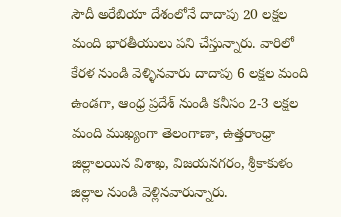సౌదీ అరేబియా దేశంలోనే దాదాపు 20 లక్షల మంది భారతీయులు పని చేస్తున్నారు. వారిలో కేరళ నుండి వెళ్ళినవారు దాదాపు 6 లక్షల మంది ఉండగా, ఆంధ్ర ప్రదేశ్ నుండి కనీసం 2-3 లక్షల మంది ముఖ్యంగా తెలంగాణా, ఉత్తరాంధ్రా జిల్లాలయిన విశాఖ, విజయనగరం, శ్రీకాకుళం జిల్లాల నుండి వెళ్లినవారున్నారు.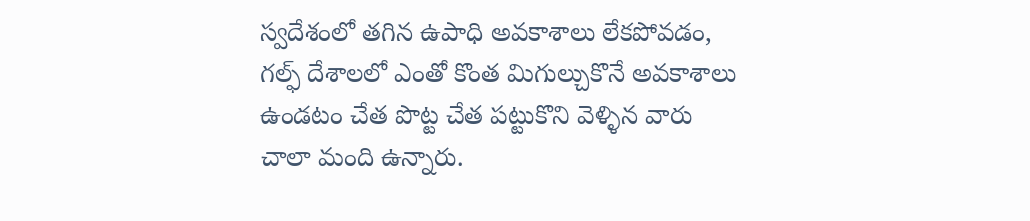స్వదేశంలో తగిన ఉపాధి అవకాశాలు లేకపోవడం, గల్ఫ్ దేశాలలో ఎంతో కొంత మిగుల్చుకొనే అవకాశాలు ఉండటం చేత పొట్ట చేత పట్టుకొని వెళ్ళిన వారు చాలా మంది ఉన్నారు.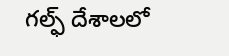గల్ఫ్ దేశాలలో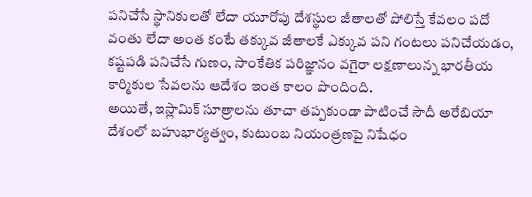పనిచేసే స్థానికులతో లేదా యూరోపు దేశస్థుల జీతాలతో పోలిస్తే కేవలం పదో వంతు లేదా అంత కంటే తక్కువ జీతాలకే ఎక్కువ పని గంటలు పనిచేయడం, కష్టపడి పనిచేసే గుణం, సాంకేతిక పరిజ్ఞానం వగైరా లక్షణాలున్న భారతీయ కార్మికుల సేవలను ఆదేశం ఇంత కాలం పొందింది.
అయితే, ఇస్లామిక్ సూత్రాలను తూచా తప్పకుండా పాటించే సౌదీ అరేబియా దేశంలో బహుభార్యత్వం, కుటుంబ నియంత్రణపై నిషేధం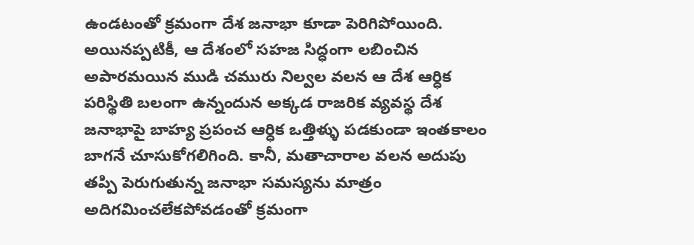ఉండటంతో క్రమంగా దేశ జనాభా కూడా పెరిగిపోయింది. అయినప్పటికీ, ఆ దేశంలో సహజ సిద్ధంగా లబించిన అపారమయిన ముడి చమురు నిల్వల వలన ఆ దేశ ఆర్ధిక పరిస్థితి బలంగా ఉన్నందున అక్కడ రాజరిక వ్యవస్థ దేశ జనాభాపై బాహ్య ప్రపంచ ఆర్ధిక ఒత్తిళ్ళు పడకుండా ఇంతకాలం బాగనే చూసుకోగలిగింది. కానీ, మతాచారాల వలన అదుపు తప్పి పెరుగుతున్న జనాభా సమస్యను మాత్రం అదిగమించలేకపోవడంతో క్రమంగా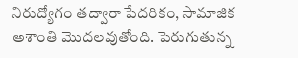నిరుద్యోగం తద్వారా పేదరికం, సామాజిక అశాంతి మొదలవుతోంది. పెరుగుతున్న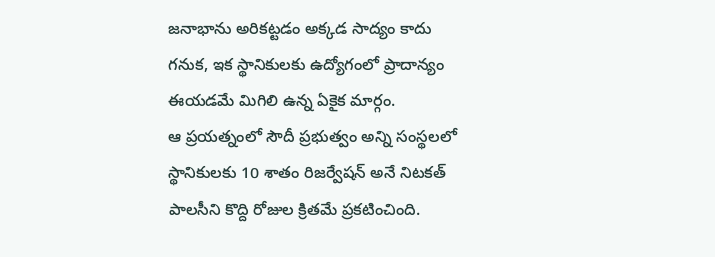జనాభాను అరికట్టడం అక్కడ సాద్యం కాదు గనుక, ఇక స్థానికులకు ఉద్యోగంలో ప్రాదాన్యం ఈయడమే మిగిలి ఉన్న ఏకైక మార్గం.
ఆ ప్రయత్నంలో సౌదీ ప్రభుత్వం అన్ని సంస్థలలో స్థానికులకు 10 శాతం రిజర్వేషన్ అనే నిటకత్ పాలసీని కొద్ది రోజుల క్రితమే ప్రకటించింది.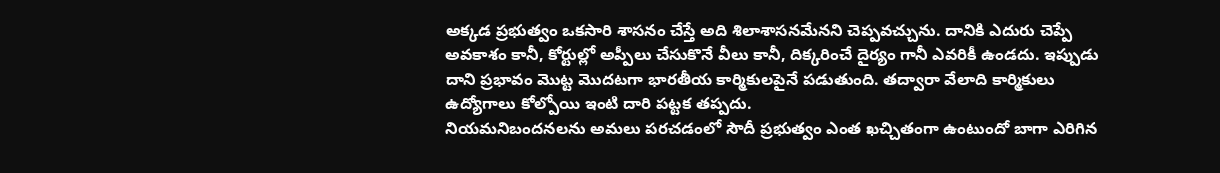అక్కడ ప్రభుత్వం ఒకసారి శాసనం చేస్తే అది శిలాశాసనమేనని చెప్పవచ్చును. దానికి ఎదురు చెప్పే అవకాశం కానీ, కోర్టుల్లో అప్పీలు చేసుకొనే వీలు కానీ, దిక్కరించే దైర్యం గానీ ఎవరికీ ఉండదు. ఇప్పుడు దాని ప్రభావం మొట్ట మొదటగా భారతీయ కార్మికులపైనే పడుతుంది. తద్వారా వేలాది కార్మికులు ఉద్యోగాలు కోల్పోయి ఇంటి దారి పట్టక తప్పదు.
నియమనిబందనలను అమలు పరచడంలో సౌదీ ప్రభుత్వం ఎంత ఖచ్చితంగా ఉంటుందో బాగా ఎరిగిన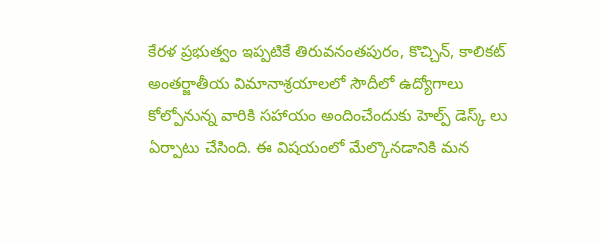కేరళ ప్రభుత్వం ఇప్పటికే తిరువనంతపురం, కొచ్చిన్, కాలికట్ అంతర్జాతీయ విమానాశ్రయాలలో సౌదీలో ఉద్యోగాలు కోల్పోనున్న వారికి సహాయం అందించేందుకు హెల్ప్ డెస్క్ లు ఏర్పాటు చేసింది. ఈ విషయంలో మేల్కొనడానికి మన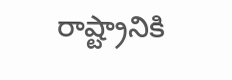రాష్ట్రానికి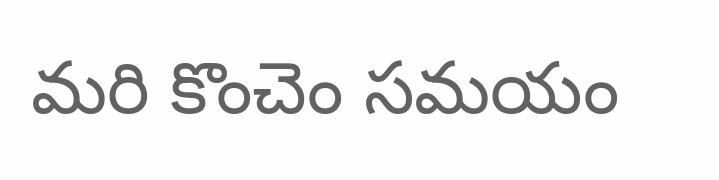మరి కొంచెం సమయం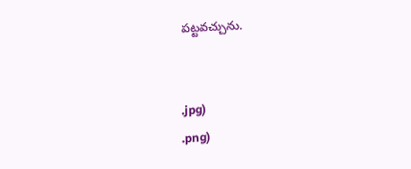పట్టవచ్చును.


.jpg)
.png)